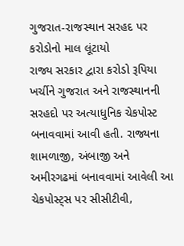ગુજરાત-રાજસ્થાન સરહદ પર કરોડોનો માલ લૂંટાયો
રાજ્ય સરકાર દ્વારા કરોડો રૂપિયા ખર્ચીને ગુજરાત અને રાજસ્થાનની સરહદો પર અત્યાધુનિક ચેકપોસ્ટ બનાવવામાં આવી હતી. રાજ્યના શામળાજી, અંબાજી અને અમીરગઢમાં બનાવવામાં આવેલી આ ચેકપોસ્ટ્સ પર સીસીટીવી,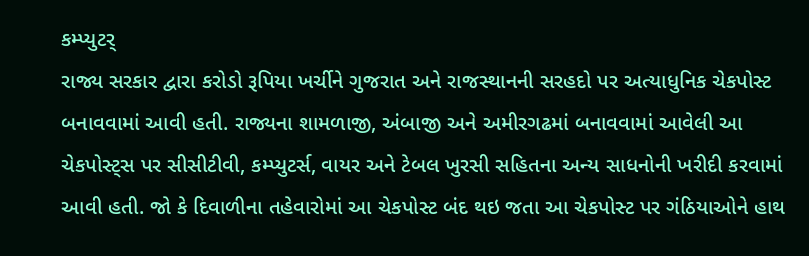કમ્પ્યુટર્
રાજ્ય સરકાર દ્વારા કરોડો રૂપિયા ખર્ચીને ગુજરાત અને રાજસ્થાનની સરહદો પર અત્યાધુનિક ચેકપોસ્ટ બનાવવામાં આવી હતી. રાજ્યના શામળાજી, અંબાજી અને અમીરગઢમાં બનાવવામાં આવેલી આ ચેકપોસ્ટ્સ પર સીસીટીવી, કમ્પ્યુટર્સ, વાયર અને ટેબલ ખુરસી સહિતના અન્ય સાધનોની ખરીદી કરવામાં આવી હતી. જો કે દિવાળીના તહેવારોમાં આ ચેકપોસ્ટ બંદ થઇ જતા આ ચેકપોસ્ટ પર ગંઠિયાઓને હાથ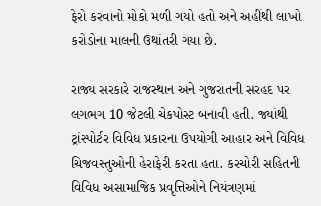ફેરો કરવાનો મોકો મળી ગયો હતો અને અહીંથી લાખો કરોડોના માલની ઉથાંતરી ગયા છે.

રાજ્ય સરકારે રાજસ્થાન અને ગુજરાતની સરહદ પર લગભગ 10 જેટલી ચેકપોસ્ટ બનાવી હતી. જ્યાંથી ટ્રાંસ્પોર્ટર વિવિધ પ્રકારના ઉપયોગી આહાર અને વિવિધ ચિજવસ્તુઓની હેરાફેરી કરતા હતા. કરચોરી સહિતની વિવિધ અસામાજિક પ્રવૃત્તિઓને નિયંત્રણમાં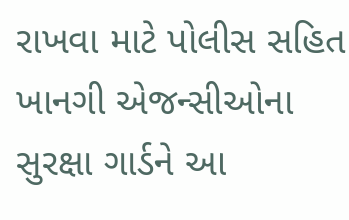રાખવા માટે પોલીસ સહિત ખાનગી એજન્સીઓના સુરક્ષા ગાર્ડને આ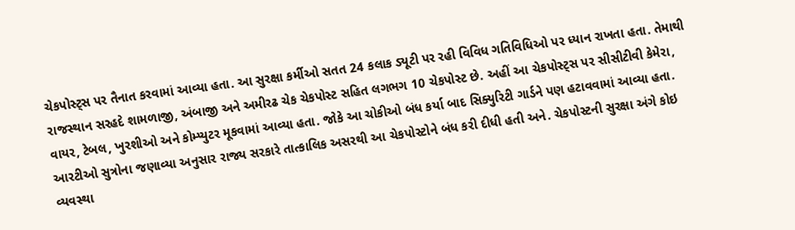ચેકપોસ્ટ્સ પર તૈનાત કરવામાં આવ્યા હતા. આ સુરક્ષા કર્મીઓ સતત 24 કલાક ડ્યૂટી પર રહી વિવિધ ગતિવિધિઓ પર ધ્યાન રાખતા હતા. તેમાથી રાજસ્થાન સરહદે શામળાજી, અંબાજી અને અમીરઢ ચેક ચેકપોસ્ટ સહિત લગભગ 10 ચેકપોસ્ટ છે. અહીં આ ચેકપોસ્ટ્સ પર સીસીટીવી કેમેરા, વાયર, ટેબલ, ખુરશીઓ અને કોમ્પ્યુટર મૂકવામાં આવ્યા હતા. જોકે આ ચોકીઓ બંધ કર્યા બાદ સિક્યુરિટી ગાર્ડને પણ હટાવવામાં આવ્યા હતા.
આરટીઓ સુત્રોના જણાવ્યા અનુસાર રાજ્ય સરકારે તાત્કાલિક અસરથી આ ચેકપોસ્ટોને બંધ કરી દીધી હતી અને. ચેકપોસ્ટની સુરક્ષા અંગે કોઇ વ્યવસ્થા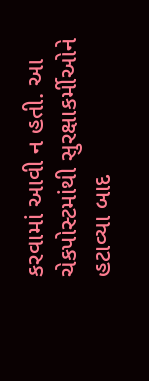કરવામાં આવી ન હતી. આ ચેકપોસ્ટમાંથી સુરક્ષાકર્મીઓને હટાવ્યા બાદ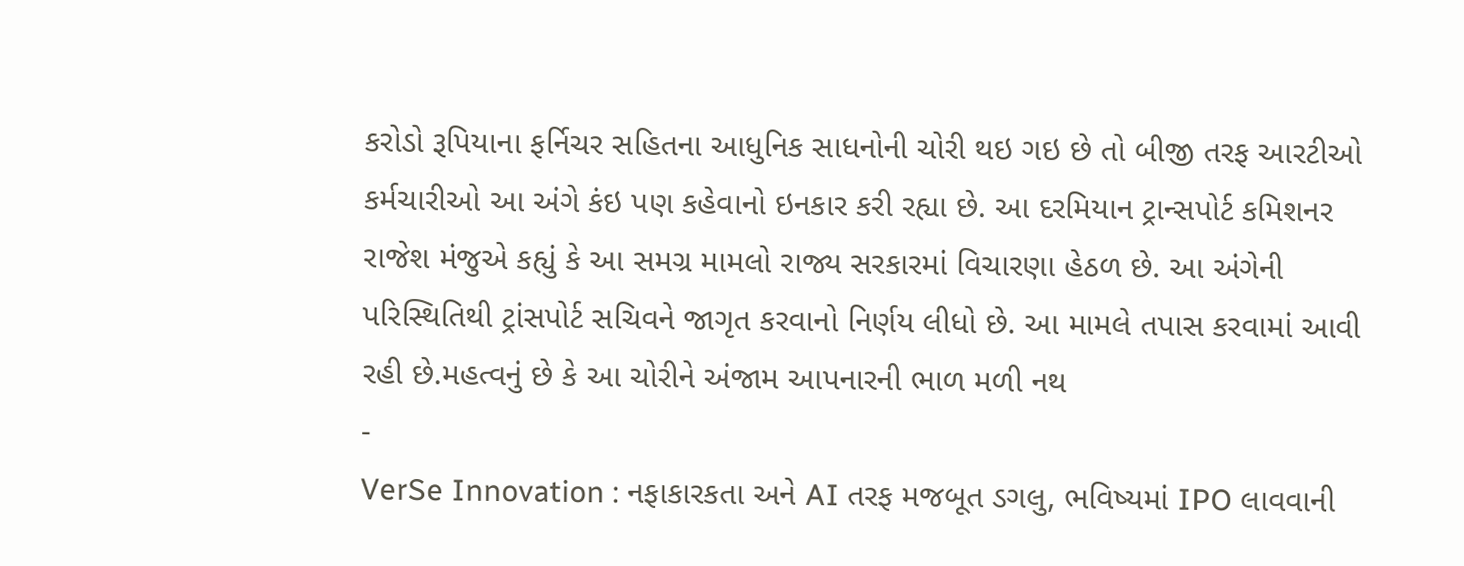કરોડો રૂપિયાના ફર્નિચર સહિતના આધુનિક સાધનોની ચોરી થઇ ગઇ છે તો બીજી તરફ આરટીઓ કર્મચારીઓ આ અંગે કંઇ પણ કહેવાનો ઇનકાર કરી રહ્યા છે. આ દરમિયાન ટ્રાન્સપોર્ટ કમિશનર રાજેશ મંજુએ કહ્યું કે આ સમગ્ર મામલો રાજ્ય સરકારમાં વિચારણા હેઠળ છે. આ અંગેની પરિસ્થિતિથી ટ્રાંસપોર્ટ સચિવને જાગૃત કરવાનો નિર્ણય લીધો છે. આ મામલે તપાસ કરવામાં આવી રહી છે.મહત્વનું છે કે આ ચોરીને અંજામ આપનારની ભાળ મળી નથ
-
VerSe Innovation : નફાકારકતા અને AI તરફ મજબૂત ડગલુ, ભવિષ્યમાં IPO લાવવાની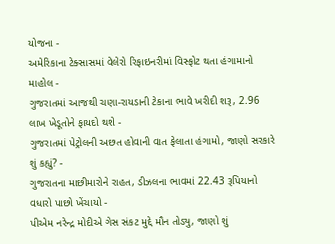યોજના -
અમેરિકાના ટેક્સાસમાં વેલેરો રિફાઇનરીમાં વિસ્ફોટ થતા હંગામાનો માહોલ -
ગુજરાતમાં આજથી ચણા-રાયડાની ટેકાના ભાવે ખરીદી શરૂ, 2.96 લાખ ખેડૂતોને ફાયદો થશે -
ગુજરાતમાં પેટ્રોલની અછત હોવાની વાત ફેલાતા હંગામો, જાણો સરકારે શું કહ્યું? -
ગુજરાતના માછીમારોને રાહત, ડીઝલના ભાવમાં 22.43 રૂપિયાનો વધારો પાછો ખેંચાયો -
પીએમ નરેન્દ્ર મોદીએ ગેસ સંકટ મુદ્દે મૌન તોડ્યુ, જાણો શું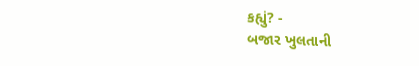કહ્યું? -
બજાર ખુલતાની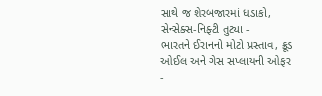સાથે જ શેરબજારમાં ધડાકો, સેન્સેક્સ-નિફ્ટી તુટ્યા -
ભારતને ઈરાનનો મોટો પ્રસ્તાવ, ક્રૂડ ઓઈલ અને ગેસ સપ્લાયની ઓફર -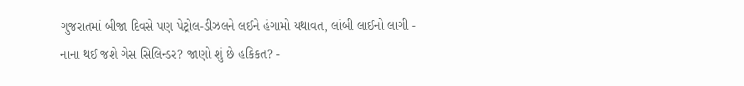ગુજરાતમાં બીજા દિવસે પણ પેટ્રોલ-ડીઝલને લઈને હંગામો યથાવત, લાંબી લાઈનો લાગી -
નાના થઈ જશે ગેસ સિલિન્ડર? જાણો શું છે હકિકત? -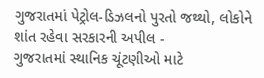ગુજરાતમાં પેટ્રોલ-ડિઝલનો પુરતો જથ્થો, લોકોને શાંત રહેવા સરકારની અપીલ -
ગુજરાતમાં સ્થાનિક ચૂંટણીઓ માટે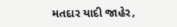મતદાર યાદી જાહેર,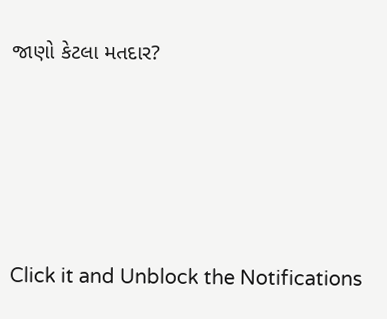જાણો કેટલા મતદાર?






Click it and Unblock the Notifications